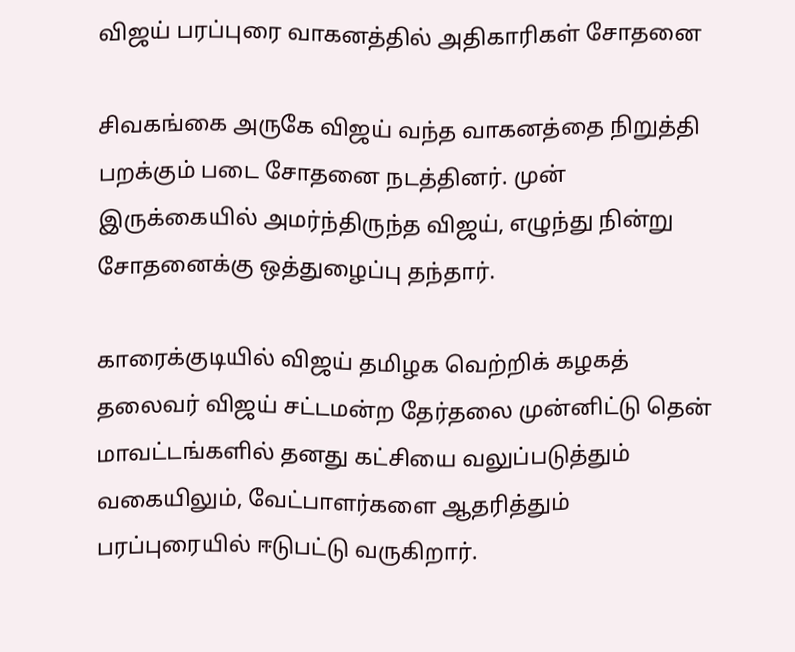விஜய் பரப்புரை வாகனத்தில் அதிகாரிகள் சோதனை

சிவகங்கை அருகே விஜய் வந்த வாகனத்தை நிறுத்தி பறக்கும் படை சோதனை நடத்தினர். முன் இருக்கையில் அமர்ந்திருந்த விஜய், எழுந்து நின்று சோதனைக்கு ஒத்துழைப்பு தந்தார்.

காரைக்குடியில் விஜய் தமிழக வெற்றிக் கழகத் தலைவர் விஜய் சட்டமன்ற தேர்தலை முன்னிட்டு தென் மாவட்டங்களில் தனது கட்சியை வலுப்படுத்தும் வகையிலும், வேட்பாளர்களை ஆதரித்தும் பரப்புரையில் ஈடுபட்டு வருகிறார்.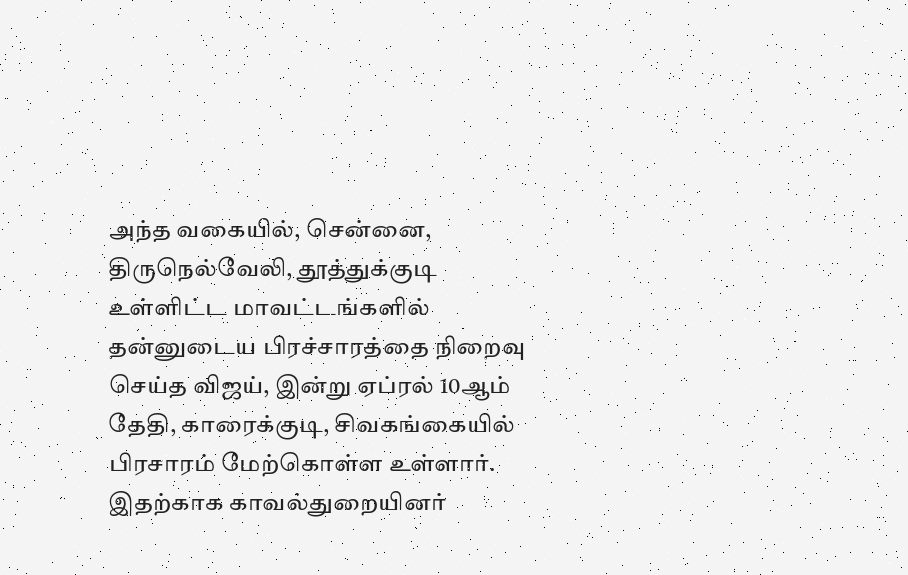அந்த வகையில், சென்னை, திருநெல்வேலி, தூத்துக்குடி உள்ளிட்ட மாவட்டங்களில் தன்னுடைய பிரச்சாரத்தை நிறைவு செய்த விஜய், இன்று ஏப்ரல் 10ஆம் தேதி, காரைக்குடி, சிவகங்கையில் பிரசாரம் மேற்கொள்ள உள்ளார். இதற்காக காவல்துறையினர்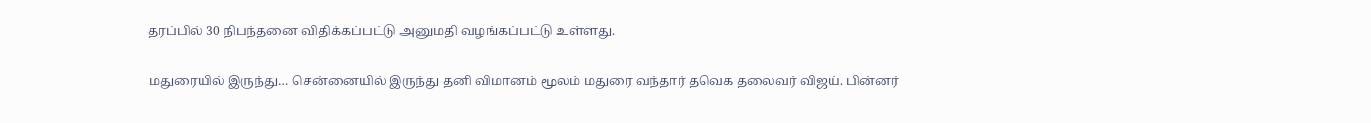தரப்பில் 30 நிபந்தனை விதிக்கப்பட்டு அனுமதி வழங்கப்பட்டு உள்ளது.

மதுரையில் இருந்து… சென்னையில் இருந்து தனி விமானம் மூலம் மதுரை வந்தார் தவெக தலைவர் விஜய். பின்னர்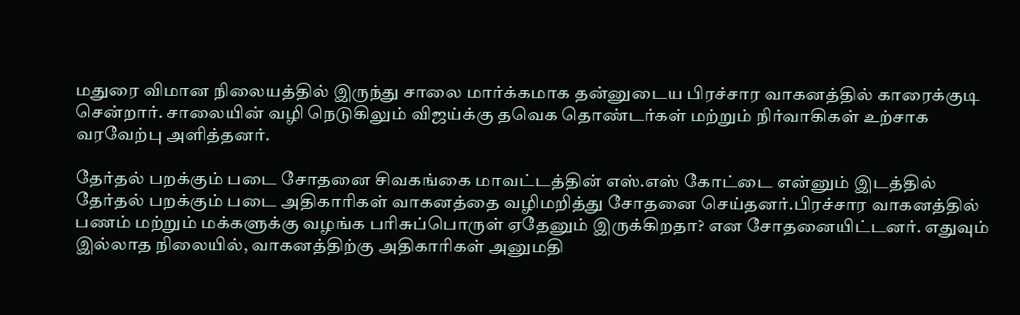மதுரை விமான நிலையத்தில் இருந்து சாலை மார்க்கமாக தன்னுடைய பிரச்சார வாகனத்தில் காரைக்குடி சென்றார். சாலையின் வழி நெடுகிலும் விஜய்க்கு தவெக தொண்டர்கள் மற்றும் நிர்வாகிகள் உற்சாக வரவேற்பு அளித்தனர்.

தேர்தல் பறக்கும் படை சோதனை சிவகங்கை மாவட்டத்தின் எஸ்.எஸ் கோட்டை என்னும் இடத்தில் தேர்தல் பறக்கும் படை அதிகாரிகள் வாகனத்தை வழிமறித்து சோதனை செய்தனர்.பிரச்சார வாகனத்தில் பணம் மற்றும் மக்களுக்கு வழங்க பரிசுப்பொருள் ஏதேனும் இருக்கிறதா? என சோதனையிட்டனர். எதுவும் இல்லாத நிலையில், வாகனத்திற்கு அதிகாரிகள் அனுமதி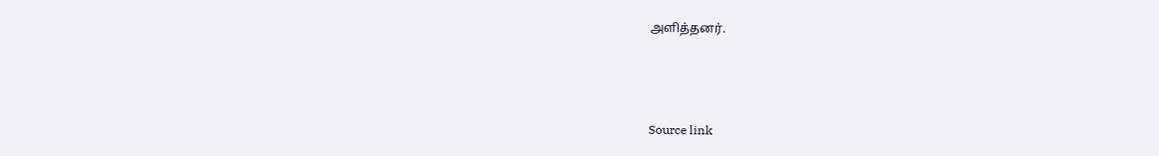அளித்தனர்.



Source link